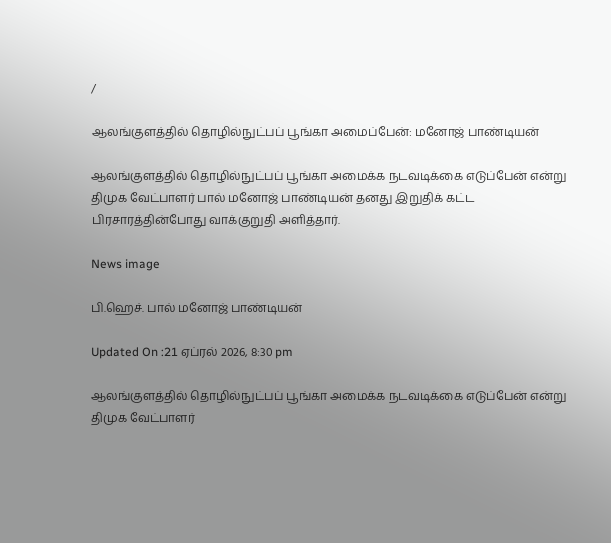/

ஆலங்குளத்தில் தொழில்நுட்பப் பூங்கா அமைப்பேன்: மனோஜ் பாண்டியன்

ஆலங்குளத்தில் தொழில்நுட்பப் பூங்கா அமைக்க நடவடிக்கை எடுப்பேன் என்று திமுக வேட்பாளர் பால் மனோஜ் பாண்டியன் தனது இறுதிக் கட்ட பிரசாரத்தின்போது வாக்குறுதி அளித்தார்.

News image

பி.ஹெச். பால் மனோஜ் பாண்டியன்

Updated On :21 ஏப்ரல் 2026, 8:30 pm

ஆலங்குளத்தில் தொழில்நுட்பப் பூங்கா அமைக்க நடவடிக்கை எடுப்பேன் என்று திமுக வேட்பாளர்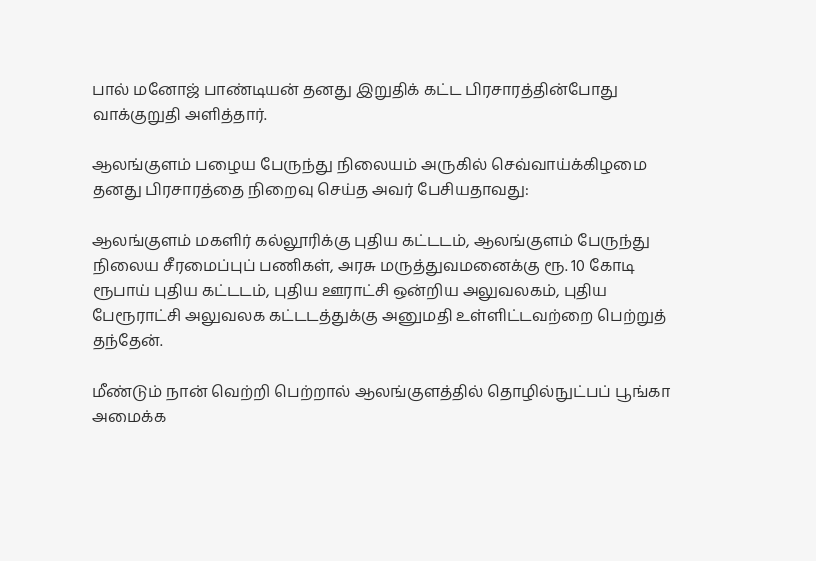பால் மனோஜ் பாண்டியன் தனது இறுதிக் கட்ட பிரசாரத்தின்போது வாக்குறுதி அளித்தார்.

ஆலங்குளம் பழைய பேருந்து நிலையம் அருகில் செவ்வாய்க்கிழமை தனது பிரசாரத்தை நிறைவு செய்த அவர் பேசியதாவது:

ஆலங்குளம் மகளிர் கல்லூரிக்கு புதிய கட்டடம், ஆலங்குளம் பேருந்து நிலைய சீரமைப்புப் பணிகள், அரசு மருத்துவமனைக்கு ரூ. 10 கோடி ரூபாய் புதிய கட்டடம், புதிய ஊராட்சி ஒன்றிய அலுவலகம், புதிய பேரூராட்சி அலுவலக கட்டடத்துக்கு அனுமதி உள்ளிட்டவற்றை பெற்றுத் தந்தேன்.

மீண்டும் நான் வெற்றி பெற்றால் ஆலங்குளத்தில் தொழில்நுட்பப் பூங்கா அமைக்க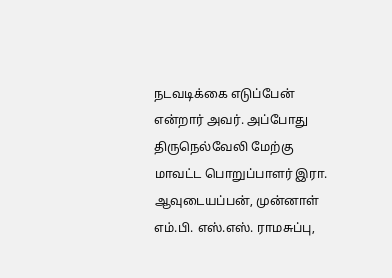நடவடிக்கை எடுப்பேன் என்றார் அவர். அப்போது திருநெல்வேலி மேற்கு மாவட்ட பொறுப்பாளர் இரா. ஆவுடையப்பன், முன்னாள் எம்.பி. எஸ்.எஸ். ராமசுப்பு,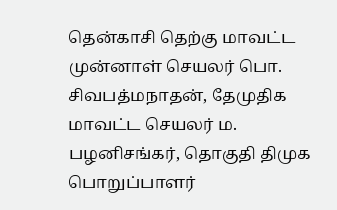தென்காசி தெற்கு மாவட்ட முன்னாள் செயலர் பொ. சிவபத்மநாதன், தேமுதிக மாவட்ட செயலர் ம. பழனிசங்கர், தொகுதி திமுக பொறுப்பாளர்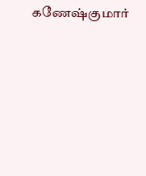கணேஷ்குமார்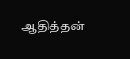ஆதித்தன்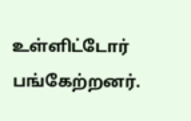உள்ளிட்டோர் பங்கேற்றனர்.